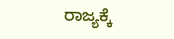ರಾಜ್ಯಕ್ಕೆ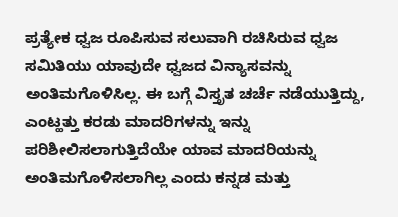ಪ್ರತ್ಯೇಕ ಧ್ವಜ ರೂಪಿಸುವ ಸಲುವಾಗಿ ರಚಿಸಿರುವ ಧ್ವಜ ಸಮಿತಿಯು ಯಾವುದೇ ಧ್ವಜದ ವಿನ್ಯಾಸವನ್ನು ಅಂತಿಮಗೊಳಿಸಿಲ್ಲ. ಈ ಬಗ್ಗೆ ವಿಸ್ತೃತ ಚರ್ಚೆ ನಡೆಯುತ್ತಿದ್ದು, ಎಂಟ್ಹತ್ತು ಕರಡು ಮಾದರಿಗಳನ್ನು ಇನ್ನು ಪರಿಶೀಲಿಸಲಾಗುತ್ತಿದೆಯೇ ಯಾವ ಮಾದರಿಯನ್ನು ಅಂತಿಮಗೊಳಿಸಲಾಗಿಲ್ಲ ಎಂದು ಕನ್ನಡ ಮತ್ತು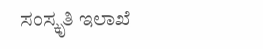ಸಂಸ್ಕೃತಿ ಇಲಾಖೆ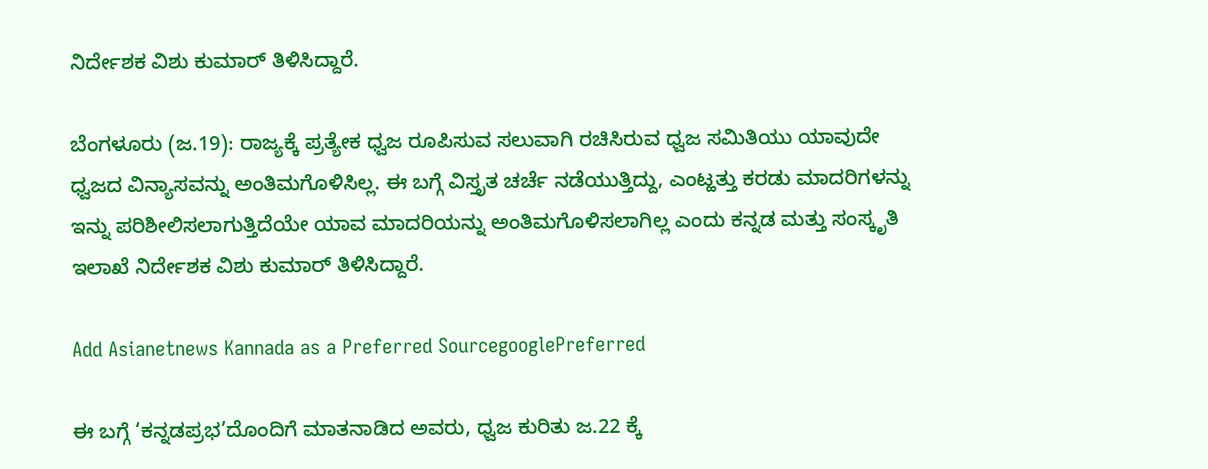ನಿರ್ದೇಶಕ ವಿಶು ಕುಮಾರ್ ತಿಳಿಸಿದ್ದಾರೆ.

ಬೆಂಗಳೂರು (ಜ.19): ರಾಜ್ಯಕ್ಕೆ ಪ್ರತ್ಯೇಕ ಧ್ವಜ ರೂಪಿಸುವ ಸಲುವಾಗಿ ರಚಿಸಿರುವ ಧ್ವಜ ಸಮಿತಿಯು ಯಾವುದೇ ಧ್ವಜದ ವಿನ್ಯಾಸವನ್ನು ಅಂತಿಮಗೊಳಿಸಿಲ್ಲ. ಈ ಬಗ್ಗೆ ವಿಸ್ತೃತ ಚರ್ಚೆ ನಡೆಯುತ್ತಿದ್ದು, ಎಂಟ್ಹತ್ತು ಕರಡು ಮಾದರಿಗಳನ್ನು ಇನ್ನು ಪರಿಶೀಲಿಸಲಾಗುತ್ತಿದೆಯೇ ಯಾವ ಮಾದರಿಯನ್ನು ಅಂತಿಮಗೊಳಿಸಲಾಗಿಲ್ಲ ಎಂದು ಕನ್ನಡ ಮತ್ತು ಸಂಸ್ಕೃತಿ ಇಲಾಖೆ ನಿರ್ದೇಶಕ ವಿಶು ಕುಮಾರ್ ತಿಳಿಸಿದ್ದಾರೆ.

Add Asianetnews Kannada as a Preferred SourcegooglePreferred

ಈ ಬಗ್ಗೆ ‘ಕನ್ನಡಪ್ರಭ’ದೊಂದಿಗೆ ಮಾತನಾಡಿದ ಅವರು, ಧ್ವಜ ಕುರಿತು ಜ.22 ಕ್ಕೆ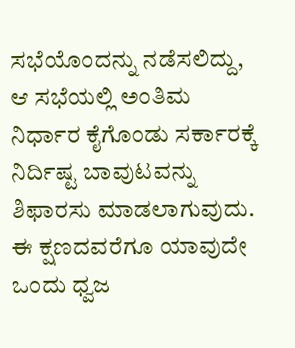ಸಭೆಯೊಂದನ್ನು ನಡೆಸಲಿದ್ದು, ಆ ಸಭೆಯಲ್ಲಿ ಅಂತಿಮ ನಿರ್ಧಾರ ಕೈಗೊಂಡು ಸರ್ಕಾರಕ್ಕೆ ನಿರ್ದಿಷ್ಟ ಬಾವುಟವನ್ನು ಶಿಫಾರಸು ಮಾಡಲಾಗುವುದು. ಈ ಕ್ಷಣದವರೆಗೂ ಯಾವುದೇ ಒಂದು ಧ್ವಜ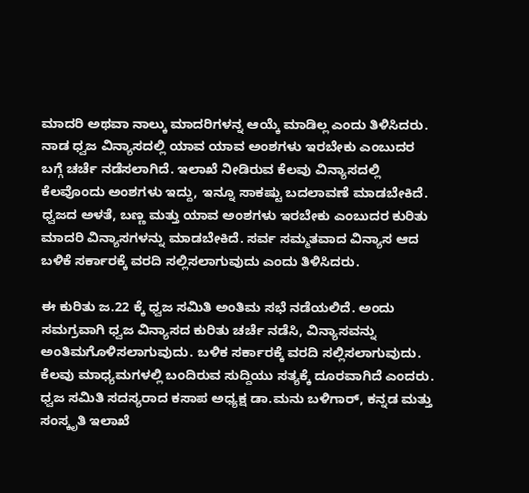ಮಾದರಿ ಅಥವಾ ನಾಲ್ಕು ಮಾದರಿಗಳನ್ನ ಆಯ್ಕೆ ಮಾಡಿಲ್ಲ ಎಂದು ತಿಳಿಸಿದರು. ನಾಡ ಧ್ವಜ ವಿನ್ಯಾಸದಲ್ಲಿ ಯಾವ ಯಾವ ಅಂಶಗಳು ಇರಬೇಕು ಎಂಬುದರ ಬಗ್ಗೆ ಚರ್ಚೆ ನಡೆಸಲಾಗಿದೆ. ಇಲಾಖೆ ನೀಡಿರುವ ಕೆಲವು ವಿನ್ಯಾಸದಲ್ಲಿ ಕೆಲವೊಂದು ಅಂಶಗಳು ಇದ್ದು, ಇನ್ನೂ ಸಾಕಷ್ಟು ಬದಲಾವಣೆ ಮಾಡಬೇಕಿದೆ. ಧ್ವಜದ ಅಳತೆ, ಬಣ್ಣ ಮತ್ತು ಯಾವ ಅಂಶಗಳು ಇರಬೇಕು ಎಂಬುದರ ಕುರಿತು ಮಾದರಿ ವಿನ್ಯಾಸಗಳನ್ನು ಮಾಡಬೇಕಿದೆ. ಸರ್ವ ಸಮ್ಮತವಾದ ವಿನ್ಯಾಸ ಆದ ಬಳಿಕೆ ಸರ್ಕಾರಕ್ಕೆ ವರದಿ ಸಲ್ಲಿಸಲಾಗುವುದು ಎಂದು ತಿಳಿಸಿದರು.

ಈ ಕುರಿತು ಜ.22 ಕ್ಕೆ ಧ್ವಜ ಸಮಿತಿ ಅಂತಿಮ ಸಭೆ ನಡೆಯಲಿದೆ. ಅಂದು ಸಮಗ್ರವಾಗಿ ಧ್ವಜ ವಿನ್ಯಾಸದ ಕುರಿತು ಚರ್ಚೆ ನಡೆಸಿ, ವಿನ್ಯಾಸವನ್ನು ಅಂತಿಮಗೊಳಿಸಲಾಗುವುದು. ಬಳಿಕ ಸರ್ಕಾರಕ್ಕೆ ವರದಿ ಸಲ್ಲಿಸಲಾಗುವುದು. ಕೆಲವು ಮಾಧ್ಯಮಗಳಲ್ಲಿ ಬಂದಿರುವ ಸುದ್ದಿಯು ಸತ್ಯಕ್ಕೆ ದೂರವಾಗಿದೆ ಎಂದರು. ಧ್ವಜ ಸಮಿತಿ ಸದಸ್ಯರಾದ ಕಸಾಪ ಅಧ್ಯಕ್ಷ ಡಾ.ಮನು ಬಳಿಗಾರ್, ಕನ್ನಡ ಮತ್ತು ಸಂಸ್ಕೃತಿ ಇಲಾಖೆ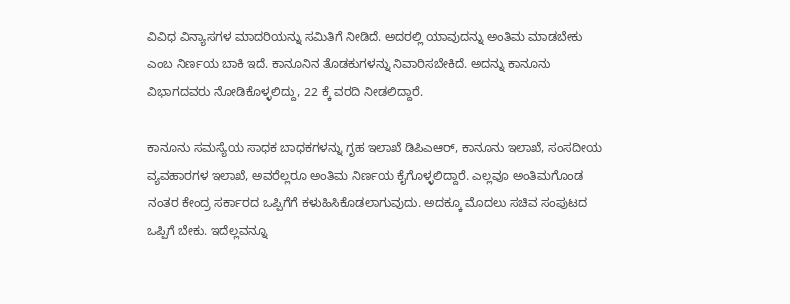ವಿವಿಧ ವಿನ್ಯಾಸಗಳ ಮಾದರಿಯನ್ನು ಸಮಿತಿಗೆ ನೀಡಿದೆ. ಅದರಲ್ಲಿ ಯಾವುದನ್ನು ಅಂತಿಮ ಮಾಡಬೇಕು ಎಂಬ ನಿರ್ಣಯ ಬಾಕಿ ಇದೆ. ಕಾನೂನಿನ ತೊಡಕುಗಳನ್ನು ನಿವಾರಿಸಬೇಕಿದೆ. ಅದನ್ನು ಕಾನೂನು ವಿಭಾಗದವರು ನೋಡಿಕೊಳ್ಳಲಿದ್ದು, 22 ಕ್ಕೆ ವರದಿ ನೀಡಲಿದ್ದಾರೆ.

ಕಾನೂನು ಸಮಸ್ಯೆಯ ಸಾಧಕ ಬಾಧಕಗಳನ್ನು ಗೃಹ ಇಲಾಖೆ ಡಿಪಿಎಆರ್, ಕಾನೂನು ಇಲಾಖೆ, ಸಂಸದೀಯ ವ್ಯವಹಾರಗಳ ಇಲಾಖೆ, ಅವರೆಲ್ಲರೂ ಅಂತಿಮ ನಿರ್ಣಯ ಕೈಗೊಳ್ಳಲಿದ್ದಾರೆ. ಎಲ್ಲವೂ ಅಂತಿಮಗೊಂಡ ನಂತರ ಕೇಂದ್ರ ಸರ್ಕಾರದ ಒಪ್ಪಿಗೆಗೆ ಕಳುಹಿಸಿಕೊಡಲಾಗುವುದು. ಅದಕ್ಕೂ ಮೊದಲು ಸಚಿವ ಸಂಪುಟದ ಒಪ್ಪಿಗೆ ಬೇಕು. ಇದೆಲ್ಲವನ್ನೂ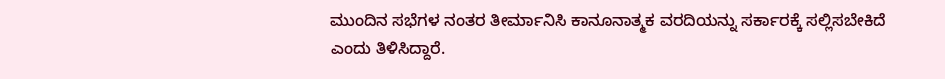ಮುಂದಿನ ಸಭೆಗಳ ನಂತರ ತೀರ್ಮಾನಿಸಿ ಕಾನೂನಾತ್ಮಕ ವರದಿಯನ್ನು ಸರ್ಕಾರಕ್ಕೆ ಸಲ್ಲಿಸಬೇಕಿದೆ ಎಂದು ತಿಳಿಸಿದ್ದಾರೆ.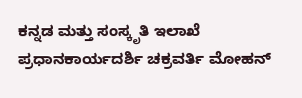ಕನ್ನಡ ಮತ್ತು ಸಂಸ್ಕೃತಿ ಇಲಾಖೆ ಪ್ರಧಾನಕಾರ್ಯದರ್ಶಿ ಚಕ್ರವರ್ತಿ ಮೋಹನ್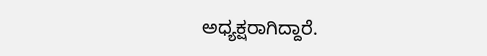ಅಧ್ಯಕ್ಷರಾಗಿದ್ದಾರೆ.